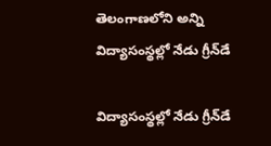తెలంగాణలోని అన్ని విద్యాసంస్థల్లో నేడు గ్రీన్‌డే

విద్యాసంస్థల్లో నేడు గ్రీన్‌డే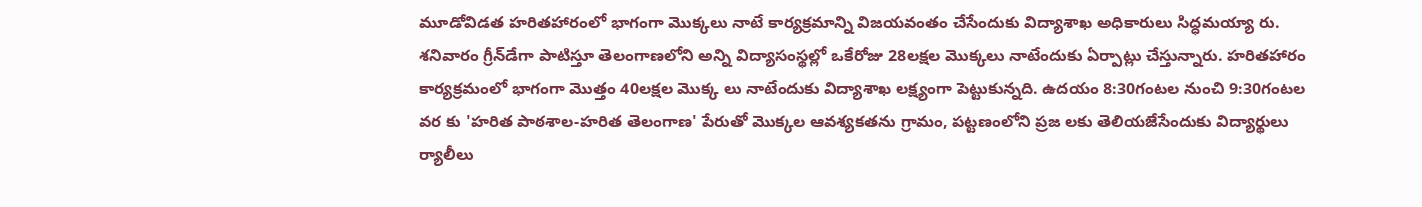మూడోవిడత హరితహారంలో భాగంగా మొక్కలు నాటే కార్యక్రమాన్ని విజయవంతం చేసేందుకు విద్యాశాఖ అధికారులు సిద్ధమయ్యా రు. శనివారం గ్రీన్‌డేగా పాటిస్తూ తెలంగాణలోని అన్ని విద్యాసంస్థల్లో ఒకేరోజు 28లక్షల మొక్కలు నాటేందుకు ఏర్పాట్లు చేస్తున్నారు. హరితహారం కార్యక్రమంలో భాగంగా మొత్తం 40లక్షల మొక్క లు నాటేందుకు విద్యాశాఖ లక్ష్యంగా పెట్టుకున్నది. ఉదయం 8:30గంటల నుంచి 9:30గంటల వర కు 'హరిత పాఠశాల-హరిత తెలంగాణ' పేరుతో మొక్కల ఆవశ్యకతను గ్రామం, పట్టణంలోని ప్రజ లకు తెలియజేసేందుకు విద్యార్థులు ర్యాలీలు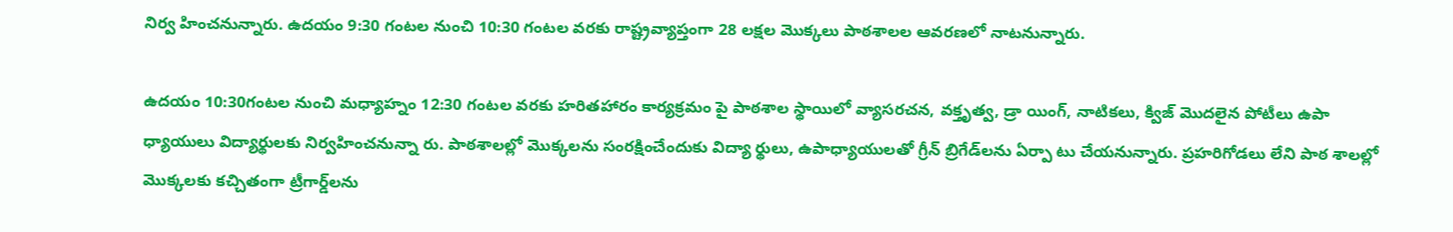నిర్వ హించనున్నారు. ఉదయం 9:30 గంటల నుంచి 10:30 గంటల వరకు రాష్ట్రవ్యాప్తంగా 28 లక్షల మొక్కలు పాఠశాలల ఆవరణలో నాటనున్నారు.

ఉదయం 10:30గంటల నుంచి మధ్యాహ్నం 12:30 గంటల వరకు హరితహారం కార్యక్రమం పై పాఠశాల స్థాయిలో వ్యాసరచన, వక్తృత్వ, డ్రా యింగ్‌, నాటికలు, క్విజ్‌ మొదలైన పోటీలు ఉపా ధ్యాయులు విద్యార్థులకు నిర్వహించనున్నా రు. పాఠశాలల్లో మొక్కలను సంరక్షించేందుకు విద్యా ర్థులు, ఉపాధ్యాయులతో గ్రీన్‌ బ్రిగేడ్‌లను ఏర్పా టు చేయనున్నారు. ప్రహరిగోడలు లేని పాఠ శాలల్లో మొక్కలకు కచ్చితంగా ట్రీగార్డ్‌లను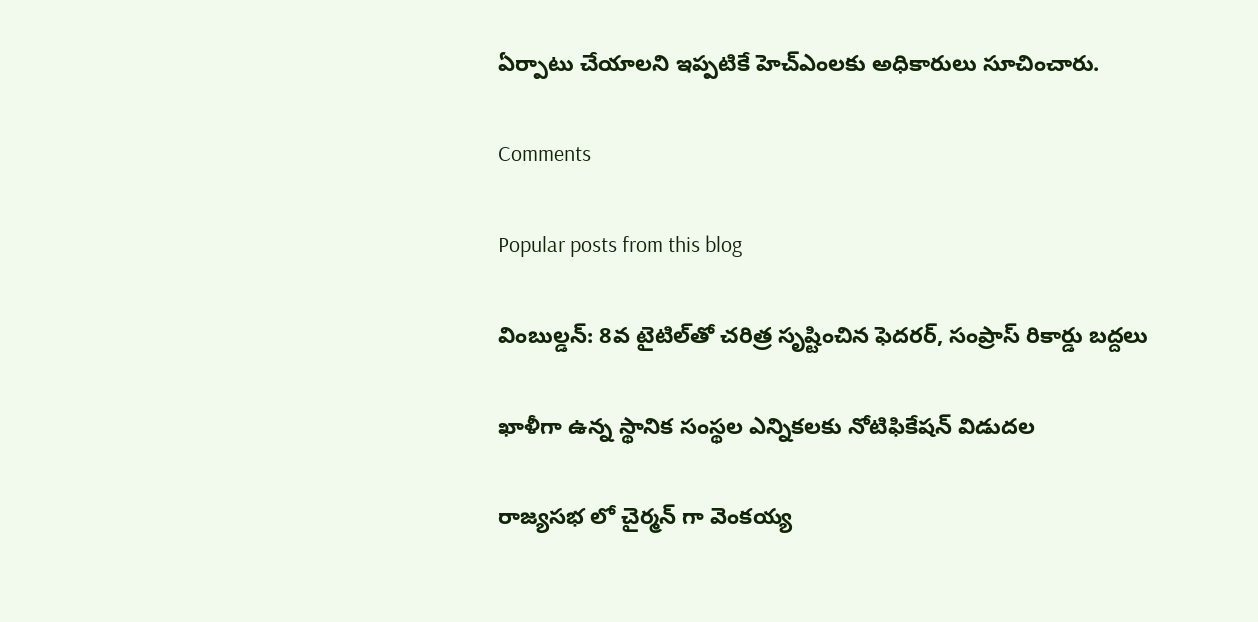ఏర్పాటు చేయాలని ఇప్పటికే హెచ్‌ఎంలకు అధికారులు సూచించారు.

Comments

Popular posts from this blog

వింబుల్డన్: 8వ టైటిల్‌తో చరిత్ర సృష్టించిన ఫెదరర్, సంప్రాస్ రికార్డు బద్దలు

ఖాళీగా ఉన్న స్థానిక సంస్థల ఎన్నికలకు నోటిఫికేషన్ విడుదల

రాజ్యసభ లో చైర్మన్ గా వెంకయ్య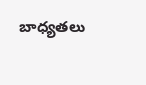బాధ్యతలు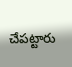చేపట్టారు